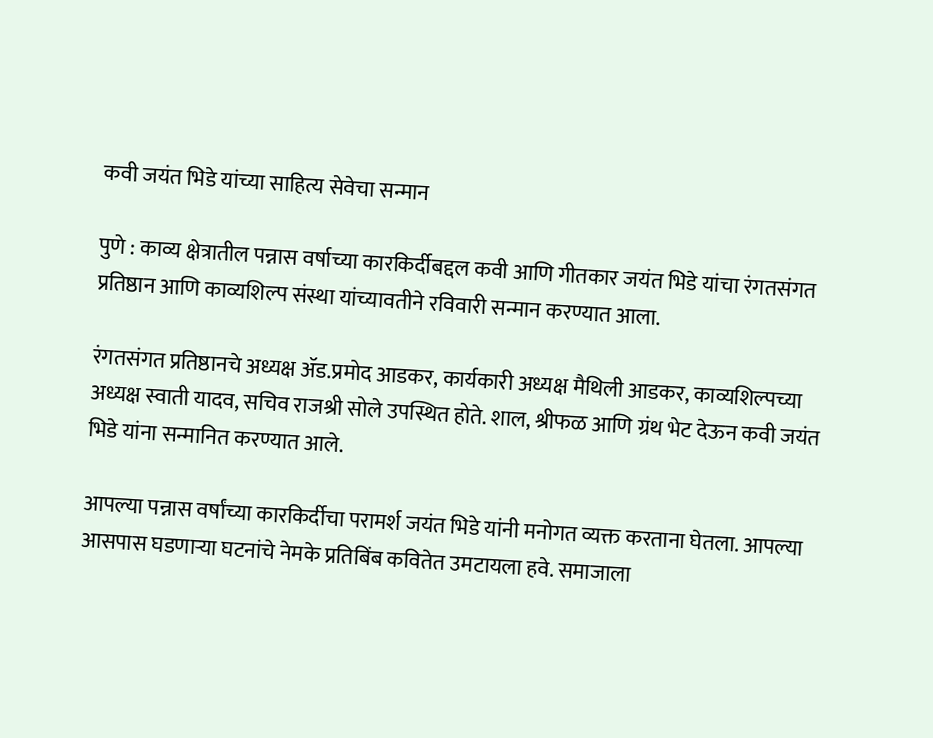कवी जयंत भिडे यांच्या साहित्य सेवेचा सन्मान

पुणे : काव्य क्षेत्रातील पन्नास वर्षाच्या कारकिर्दीबद्दल कवी आणि गीतकार जयंत भिडे यांचा रंगतसंगत प्रतिष्ठान आणि काव्यशिल्प संस्था यांच्यावतीने रविवारी सन्मान करण्यात आला.

रंगतसंगत प्रतिष्ठानचे अध्यक्ष ॲड.प्रमोद आडकर, कार्यकारी अध्यक्ष मैथिली आडकर, काव्यशिल्पच्या अध्यक्ष स्वाती यादव, सचिव राजश्री सोले उपस्थित होते. शाल, श्रीफळ आणि ग्रंथ भेट देऊन कवी जयंत भिडे यांना सन्मानित करण्यात आले.

आपल्या पन्नास वर्षांच्या कारकिर्दीचा परामर्श जयंत भिडे यांनी मनोगत व्यक्त करताना घेतला. आपल्या आसपास घडणाऱ्या घटनांचे नेमके प्रतिबिंब कवितेत उमटायला हवे. समाजाला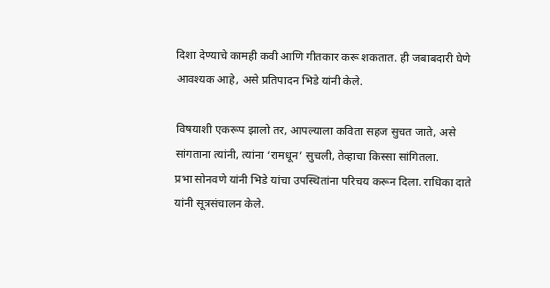दिशा देण्याचे कामही कवी आणि गीतकार करू शकतात. ही जबाबदारी घेणे आवश्यक आहे, असे प्रतिपादन भिडे यांनी केले.

विषयाशी एकरूप झालो तर, आपल्याला कविता सहज सुचत जाते, असे सांगताना त्यांनी, त्यांना ‘रामधून’ सुचली, तेव्हाचा किस्सा सांगितला.
प्रभा सोनवणे यांनी भिडे यांचा उपस्थितांना परिचय करून दिला. राधिका दाते यांनी सूत्रसंचालन केले.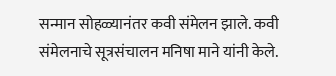सन्मान सोहळ्यानंतर कवी संमेलन झाले. कवी संमेलनाचे सूत्रसंचालन मनिषा माने यांनी केले.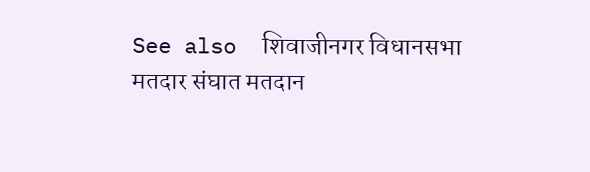See also  शिवाजीनगर विधानसभा मतदार संघात मतदान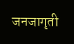जनजागृती